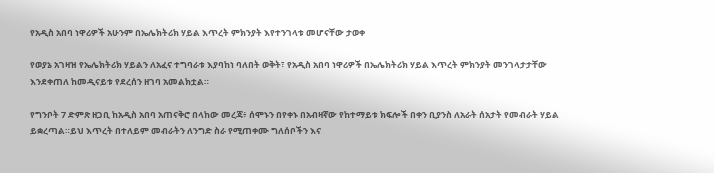የአዲስ አበባ ነዋሪዎች አሁንም በኤሌክትሪክ ሃይል እጥረት ምክንያት እየተንገላቱ መሆናቸው ታወቀ

የወያኔ አገዛዝ የኤሌክትሪክ ሃይልን ለአፈና ተግባራቱ እያባከነ ባለበት ወቅት፣ የአዲስ አበባ ነዋሪዎች በኤሌክትሪክ ሃይል እጥረት ምክንያት መንገላታታቸው እንደቀጠለ ከመዲናይቱ የደረሰን ዘገባ አመልክቷል።

የግንቦት 7 ድምጽ ዘጋቢ ከአዲስ አበባ አጠናቅሮ በላከው መረጃ፥ ሰሞኑን በየቀኑ በአብዛኛው የከተማይቱ ክፍሎች በቀን ቢያንስ ለአራት ሰአታት የመብራት ሃይል ይቋረጣል።ይህ እጥረት በተለይም መብራትን ለንግድ ስራ የሚጠቀሙ ግለሰቦችን እና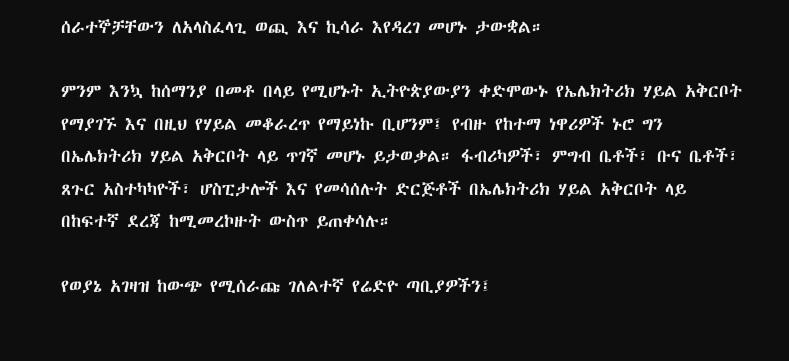ሰራተኞቻቸውን ለአላስፈላጊ ወጪ እና ኪሳራ እየዳረገ መሆኑ ታውቋል።

ምንም እንኳ ከሰማንያ በመቶ በላይ የሚሆኑት ኢትዮጵያውያን ቀድሞውኑ የኤሌክትሪክ ሃይል አቅርቦት የማያገኙ እና በዚህ የሃይል መቆራረጥ የማይነኩ ቢሆንም፤ የብዙ የከተማ ነዋሪዎች ኑሮ ግን በኤሌክትሪክ ሃይል አቅርቦት ላይ ጥገኛ መሆኑ ይታወቃል። ፋብሪካዎች፣ ምግብ ቤቶች፣ ቡና ቤቶች፣ ጸጉር አስተካካዮች፣ ሆስፒታሎች እና የመሳሰሉት ድርጅቶች በኤሌክትሪክ ሃይል አቅርቦት ላይ በከፍተኛ ደረጃ ከሚመረኮዙት ውስጥ ይጠቀሳሉ።

የወያኔ አገዛዝ ከውጭ የሚሰራጩ ገለልተኛ የሬድዮ ጣቢያዎችን፤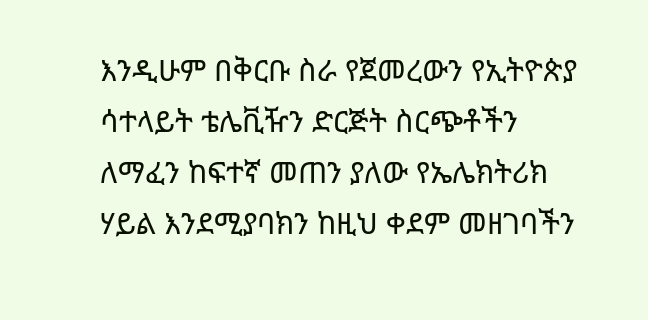እንዲሁም በቅርቡ ስራ የጀመረውን የኢትዮጵያ ሳተላይት ቴሌቪዥን ድርጅት ስርጭቶችን ለማፈን ከፍተኛ መጠን ያለው የኤሌክትሪክ ሃይል እንደሚያባክን ከዚህ ቀደም መዘገባችን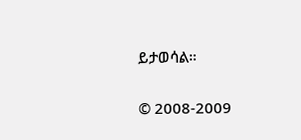ይታወሳል።

© 2008-2009